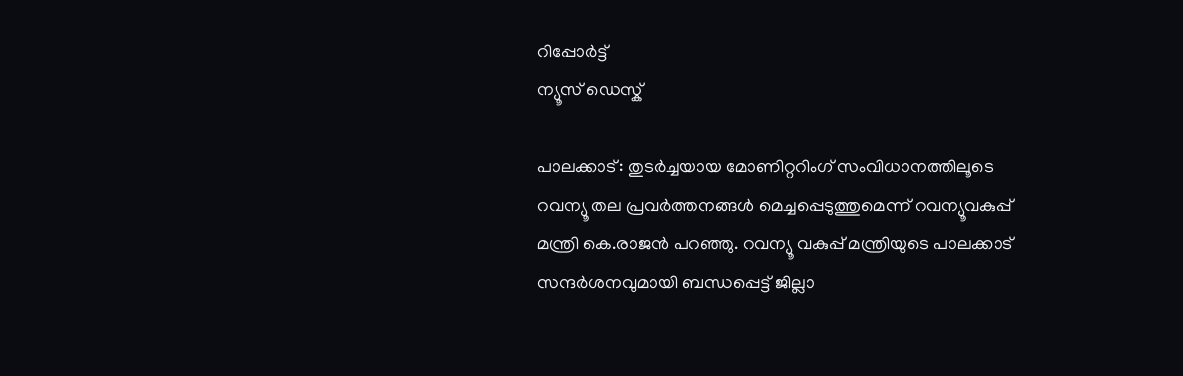റിപ്പോര്‍ട്ട്
ന്യൂസ് ഡെസ്ക്

പാലക്കാട്: തുടര്‍ച്ചയായ മോണിറ്ററിംഗ് സംവിധാനത്തിലൂടെ റവന്യൂ തല പ്രവര്‍ത്തനങ്ങള്‍ മെച്ചപ്പെടുത്തുമെന്ന് റവന്യൂവകുപ്പ് മന്ത്രി കെ.രാജന്‍ പറഞ്ഞു. റവന്യൂ വകുപ്പ് മന്ത്രിയുടെ പാലക്കാട് സന്ദര്‍ശനവുമായി ബന്ധപ്പെട്ട് ജില്ലാ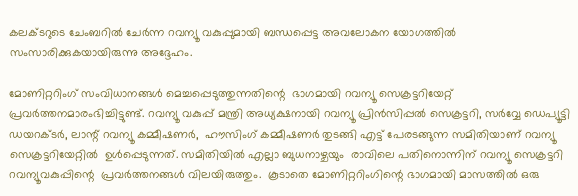കലക്ടറുടെ ചേംബറില്‍ ചേര്‍ന്ന റവന്യൂ വകുപ്പുമായി ബന്ധപ്പെട്ട അവലോകന യോഗത്തില്‍ സംസാരിക്കുകയായിരുന്നു അദ്ദേഹം.

മോണിറ്ററിംഗ് സംവിധാനങ്ങള്‍ മെച്ചപ്പെടുത്തുന്നതിന്റെ  ഭാഗമായി റവന്യൂ സെക്രട്ടറിയേറ്റ് പ്രവര്‍ത്തനമാരംഭിച്ചിട്ടുണ്ട്. റവന്യൂ വകുപ്പ് മന്ത്രി അധ്യക്ഷനായി റവന്യൂ പ്രിന്‍സിപ്പല്‍ സെക്രട്ടറി, സര്‍വ്വേ ഡെപ്യൂട്ടി ഡയറക്ടര്‍, ലാന്റ് റവന്യൂ കമ്മീഷണര്‍,  ഹൗസിംഗ് കമ്മീഷണര്‍ തുടങ്ങി എട്ട് പേരടങ്ങുന്ന സമിതിയാണ് റവന്യൂ സെക്രട്ടറിയേറ്റില്‍  ഉള്‍പ്പെടുന്നത്. സമിതിയില്‍ എല്ലാ ബുധനാഴ്ചയും  രാവിലെ പതിനൊന്നിന് റവന്യൂ സെക്രട്ടറി റവന്യൂവകുപ്പിന്റെ  പ്രവര്‍ത്തനങ്ങള്‍ വിലയിരുത്തും.  കൂടാതെ മോണിറ്ററിംഗിന്റെ ഭാഗമായി മാസത്തില്‍ ഒരു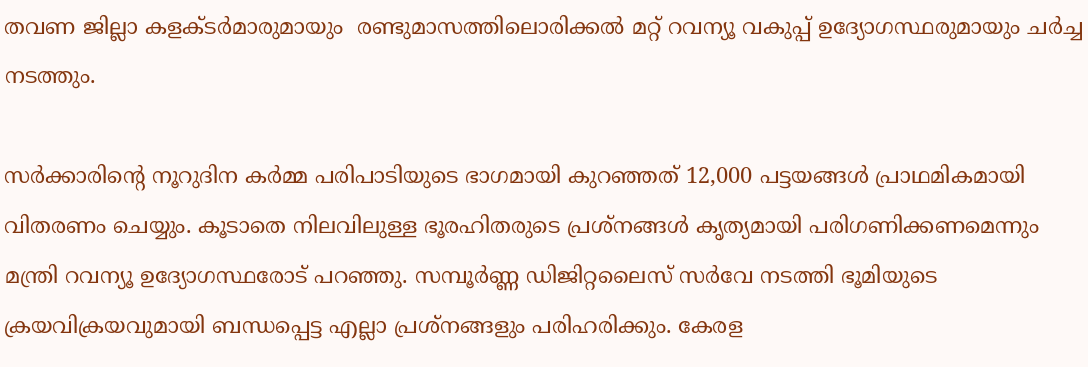തവണ ജില്ലാ കളക്ടര്‍മാരുമായും  രണ്ടുമാസത്തിലൊരിക്കല്‍ മറ്റ് റവന്യൂ വകുപ്പ് ഉദ്യോഗസ്ഥരുമായും ചര്‍ച്ച നടത്തും.

സര്‍ക്കാരിന്റെ നൂറുദിന കര്‍മ്മ പരിപാടിയുടെ ഭാഗമായി കുറഞ്ഞത് 12,000 പട്ടയങ്ങള്‍ പ്രാഥമികമായി വിതരണം ചെയ്യും. കൂടാതെ നിലവിലുള്ള ഭൂരഹിതരുടെ പ്രശ്‌നങ്ങള്‍ കൃത്യമായി പരിഗണിക്കണമെന്നും മന്ത്രി റവന്യൂ ഉദ്യോഗസ്ഥരോട് പറഞ്ഞു. സമ്പൂര്‍ണ്ണ ഡിജിറ്റലൈസ് സര്‍വേ നടത്തി ഭൂമിയുടെ ക്രയവിക്രയവുമായി ബന്ധപ്പെട്ട എല്ലാ പ്രശ്‌നങ്ങളും പരിഹരിക്കും. കേരള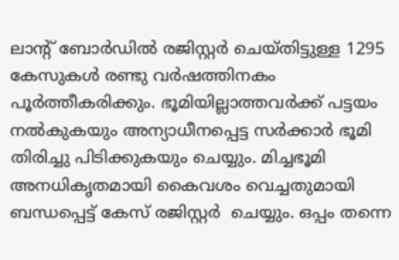ലാന്റ് ബോര്‍ഡില്‍ രജിസ്റ്റര്‍ ചെയ്തിട്ടുള്ള 1295 കേസുകള്‍ രണ്ടു വര്‍ഷത്തിനകം പൂര്‍ത്തീകരിക്കും. ഭൂമിയില്ലാത്തവര്‍ക്ക് പട്ടയം നല്‍കുകയും അന്യാധീനപ്പെട്ട സര്‍ക്കാര്‍ ഭൂമി തിരിച്ചു പിടിക്കുകയും ചെയ്യും. മിച്ചഭൂമി അനധികൃതമായി കൈവശം വെച്ചതുമായി ബന്ധപ്പെട്ട് കേസ് രജിസ്റ്റര്‍  ചെയ്യും. ഒപ്പം തന്നെ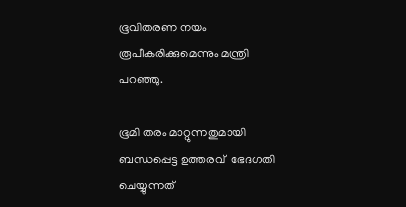ഭൂവിതരണ നയം രൂപീകരിക്കുമെന്നും മന്ത്രി പറഞ്ഞു.

ഭൂമി തരം മാറ്റുന്നതുമായി  ബന്ധപ്പെട്ട ഉത്തരവ്  ഭേദഗതി ചെയ്യുന്നത്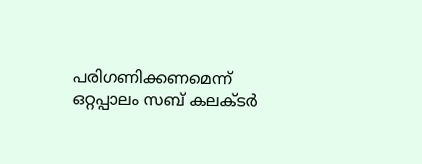പരിഗണിക്കണമെന്ന് ഒറ്റപ്പാലം സബ് കലക്ടര്‍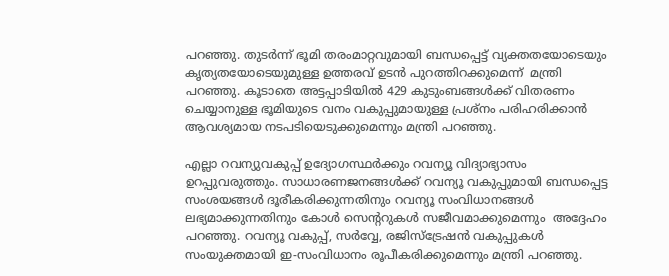പറഞ്ഞു. തുടര്‍ന്ന് ഭൂമി തരംമാറ്റവുമായി ബന്ധപ്പെട്ട് വ്യക്തതയോടെയും കൃത്യതയോടെയുമുള്ള ഉത്തരവ് ഉടന്‍ പുറത്തിറക്കുമെന്ന്  മന്ത്രി പറഞ്ഞു. കൂടാതെ അട്ടപ്പാടിയില്‍ 429 കുടുംബങ്ങള്‍ക്ക് വിതരണം ചെയ്യാനുള്ള ഭൂമിയുടെ വനം വകുപ്പുമായുള്ള പ്രശ്‌നം പരിഹരിക്കാന്‍ ആവശ്യമായ നടപടിയെടുക്കുമെന്നും മന്ത്രി പറഞ്ഞു.

എല്ലാ റവന്യുവകുപ്പ് ഉദ്യോഗസ്ഥര്‍ക്കും റവന്യൂ വിദ്യാഭ്യാസം ഉറപ്പുവരുത്തും. സാധാരണജനങ്ങള്‍ക്ക് റവന്യൂ വകുപ്പുമായി ബന്ധപ്പെട്ട സംശയങ്ങള്‍ ദൂരീകരിക്കുന്നതിനും റവന്യൂ സംവിധാനങ്ങള്‍ ലഭ്യമാക്കുന്നതിനും കോള്‍ സെന്ററുകള്‍ സജീവമാക്കുമെന്നും  അദ്ദേഹം പറഞ്ഞു. റവന്യൂ വകുപ്പ്, സര്‍വ്വേ, രജിസ്‌ട്രേഷന്‍ വകുപ്പുകള്‍ സംയുക്തമായി ഇ-സംവിധാനം രൂപീകരിക്കുമെന്നും മന്ത്രി പറഞ്ഞു.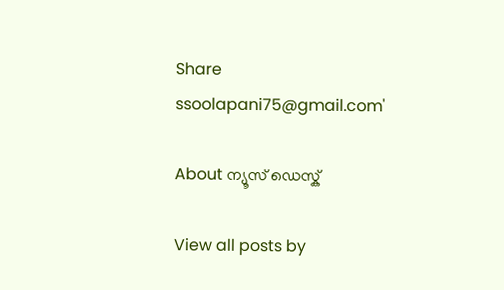Share
ssoolapani75@gmail.com'

About ന്യൂസ് ഡെസ്ക്

View all posts by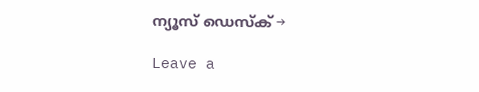ന്യൂസ് ഡെസ്ക് →

Leave a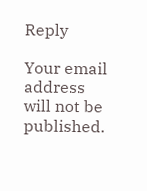Reply

Your email address will not be published.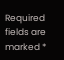Required fields are marked *